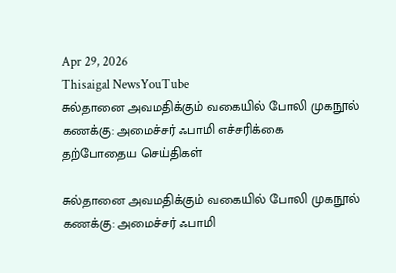Apr 29, 2026
Thisaigal NewsYouTube
சுல்தானை அவமதிக்கும் வகையில் போலி முகநூல் கணக்கு: அமைச்சர் ஃபாமி எச்சரிக்கை
தற்போதைய செய்திகள்

சுல்தானை அவமதிக்கும் வகையில் போலி முகநூல் கணக்கு: அமைச்சர் ஃபாமி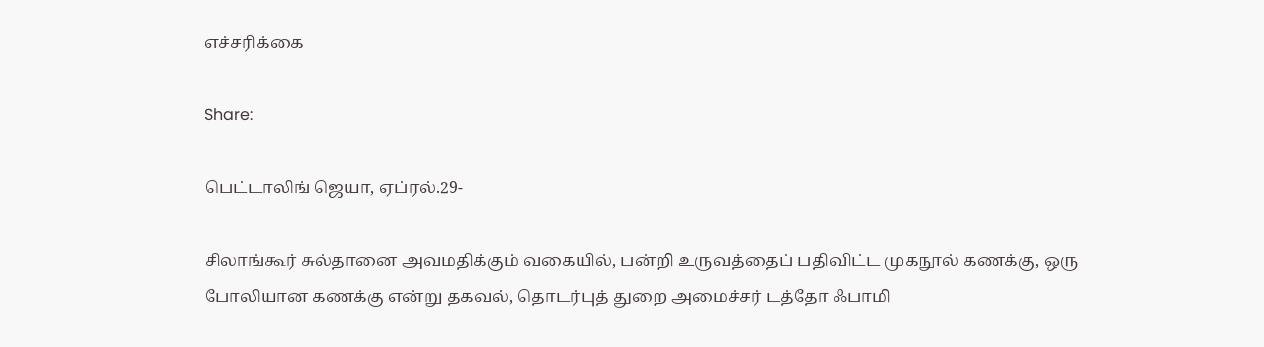எச்சரிக்கை

Share:

பெட்டாலிங் ஜெயா, ஏப்ரல்.29-

சிலாங்கூர் சுல்தானை அவமதிக்கும் வகையில், பன்றி உருவத்தைப் பதிவிட்ட முகநூல் கணக்கு, ஒரு போலியான கணக்கு என்று தகவல், தொடர்புத் துறை அமைச்சர் டத்தோ ஃபாமி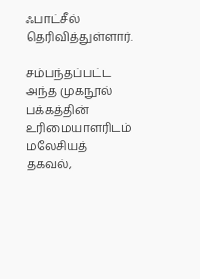ஃபாட்சீல் தெரிவித்துள்ளார்.

சம்பந்தப்பட்ட அந்த முகநூல் பக்கத்தின் உரிமையாளரிடம் மலேசியத் தகவல்,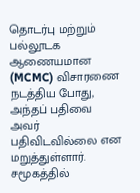தொடர்பு மற்றும் பல்லூடக ஆணையமான (MCMC) விசாரணை நடத்திய போது, அந்தப் பதிவை அவர் பதிவிடவில்லை என மறுத்துள்ளார். சமூகத்தில்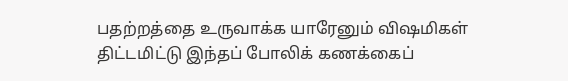பதற்றத்தை உருவாக்க யாரேனும் விஷமிகள் திட்டமிட்டு இந்தப் போலிக் கணக்கைப்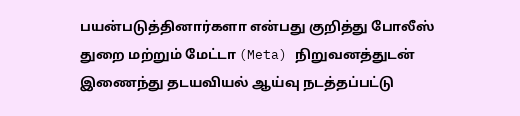பயன்படுத்தினார்களா என்பது குறித்து போலீஸ் துறை மற்றும் மேட்டா (Meta) நிறுவனத்துடன் இணைந்து தடயவியல் ஆய்வு நடத்தப்பட்டு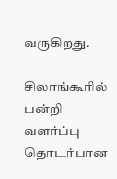வருகிறது.

சிலாங்கூரில் பன்றி வளர்ப்பு தொடர்பான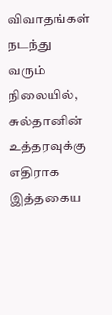விவாதங்கள் நடந்து வரும் நிலையில், சுல்தானின் உத்தரவுக்கு எதிராக இத்தகைய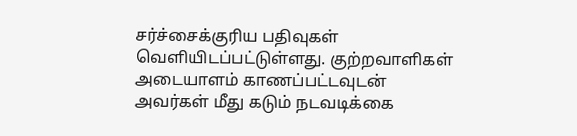சர்ச்சைக்குரிய பதிவுகள் வெளியிடப்பட்டுள்ளது. குற்றவாளிகள் அடையாளம் காணப்பட்டவுடன் அவர்கள் மீது கடும் நடவடிக்கை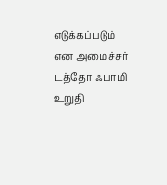எடுக்கப்படும் என அமைச்சர் டத்தோ ஃபாமி உறுதி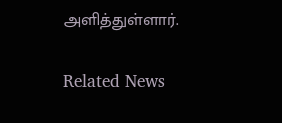அளித்துள்ளார்.

Related News